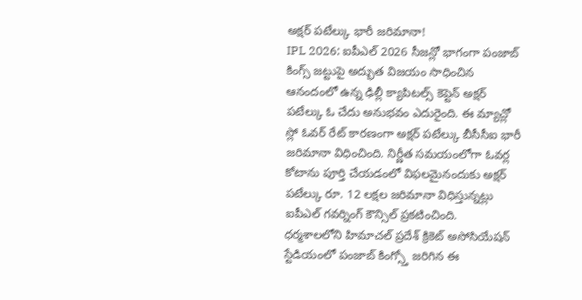అక్షర్ పటేల్కు భారీ జరిమానా!
IPL 2026: ఐపీఎల్ 2026 సీజన్లో భాగంగా పంజాబ్ కింగ్స్ జట్టుపై అద్భుత విజయం సాధించిన ఆనందంలో ఉన్న ఢిల్లీ క్యాపిటల్స్ కెప్టెన్ అక్షర్ పటేల్కు ఓ చేదు అనుభవం ఎదురైంది. ఈ మ్యాచ్లో స్లో ఓవర్ రేట్ కారణంగా అక్షర్ పటేల్కు బీసీసీఐ భారీ జరిమానా విధించింది. నిర్ణీత సమయంలోగా ఓవర్ల కోటాను పూర్తి చేయడంలో విఫలమైనందుకు అక్షర్ పటేల్కు రూ. 12 లక్షల జరిమానా విధిస్తున్నట్లు ఐపీఎల్ గవర్నింగ్ కౌన్సిల్ ప్రకటించింది.
ధర్మశాలలోని హిమాచల్ ప్రదేశ్ క్రికెట్ అసోసియేషన్ స్టేడియంలో పంజాబ్ కింగ్స్తో జరిగిన ఈ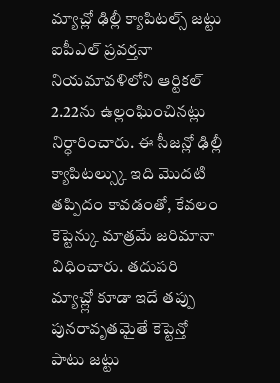మ్యాచ్లో ఢిల్లీ క్యాపిటల్స్ జట్టు ఐపీఎల్ ప్రవర్తనా నియమావళిలోని ఆర్టికల్ 2.22ను ఉల్లంఘించినట్లు నిర్ధారించారు. ఈ సీజన్లో ఢిల్లీ క్యాపిటల్స్కు ఇది మొదటి తప్పిదం కావడంతో, కేవలం కెప్టెన్కు మాత్రమే జరిమానా విధించారు. తదుపరి మ్యాచ్ల్లో కూడా ఇదే తప్పు పునరావృతమైతే కెప్టెన్తో పాటు జట్టు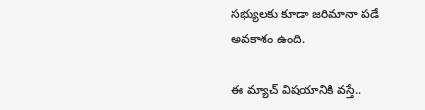సభ్యులకు కూడా జరిమానా పడే అవకాశం ఉంది.

ఈ మ్యాచ్ విషయానికి వస్తే..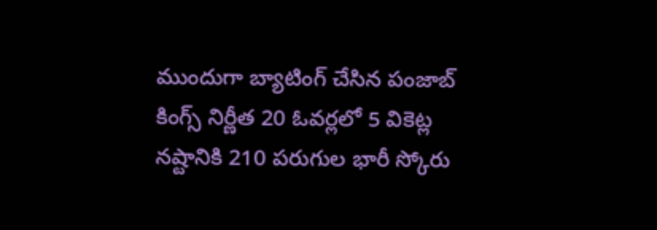ముందుగా బ్యాటింగ్ చేసిన పంజాబ్ కింగ్స్ నిర్ణీత 20 ఓవర్లలో 5 వికెట్ల నష్టానికి 210 పరుగుల భారీ స్కోరు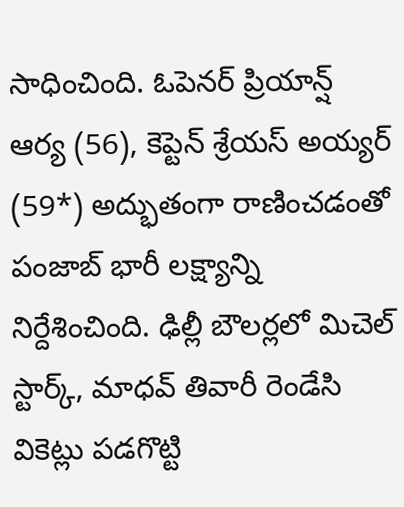సాధించింది. ఓపెనర్ ప్రియాన్ష్ ఆర్య (56), కెప్టెన్ శ్రేయస్ అయ్యర్ (59*) అద్భుతంగా రాణించడంతో పంజాబ్ భారీ లక్ష్యాన్ని నిర్దేశించింది. ఢిల్లీ బౌలర్లలో మిచెల్ స్టార్క్, మాధవ్ తివారీ రెండేసి వికెట్లు పడగొట్టి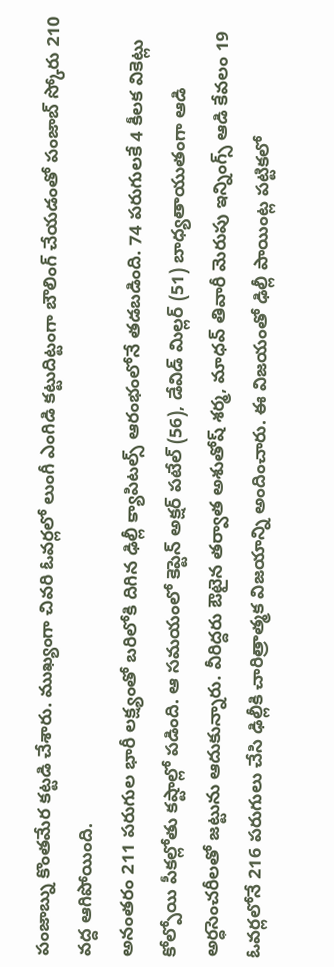పంజాబ్ను కొంతమేర కట్టడి చేశారు. ముఖ్యంగా చివరి ఓవర్లలో లుంగీ ఎంగిడి కట్టుదిట్టంగా బౌలింగ్ చేయడంతో పంజాబ్ స్కోరు 210 వద్ద ఆగిపోయింది.
అనంతరం 211 పరుగుల భారీ లక్ష్యంతో బరిలోకి దిగిన ఢిల్లీ క్యాపిటల్స్ ఆరంభంలోనే తడబడింది. 74 పరుగులకే 4 కీలక వికెట్లు కోల్పోయి పీకల్లోతు కష్టాల్లో పడింది. ఆ సమయంలో కెప్టెన్ అక్షర్ పటేల్ (56), డేవిడ్ మిల్లర్ (51) బాధ్యతాయుతంగా ఆడి అర్ధసెంచరీలతో జట్టును ఆదుకున్నారు. వీరిద్దరు ఔటైన తర్వాత అశుతోష్ శర్మ, మాధవ్ తివారీ మెరుపు ఇన్నింగ్స్ ఆడి కేవలం 19 ఓవర్లలోనే 216 పరుగులు చేసి ఢిల్లీకి చారిత్రాత్మక విజయాన్ని అందించారు. ఈ విజయంతో ఢిల్లీ పాయింట్ల పట్టికలో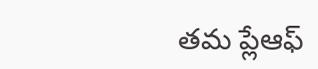తమ ప్లేఆఫ్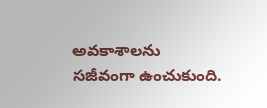అవకాశాలను సజీవంగా ఉంచుకుంది.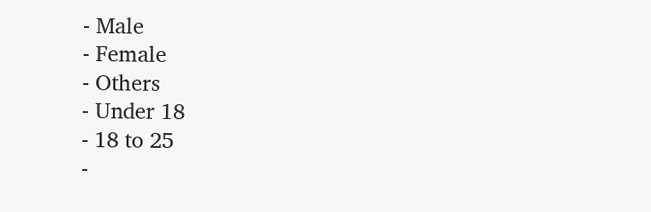- Male
- Female
- Others
- Under 18
- 18 to 25
-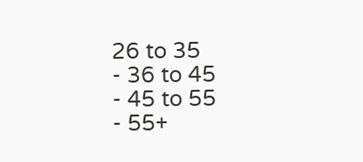26 to 35
- 36 to 45
- 45 to 55
- 55+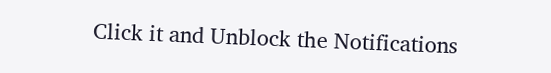Click it and Unblock the Notifications